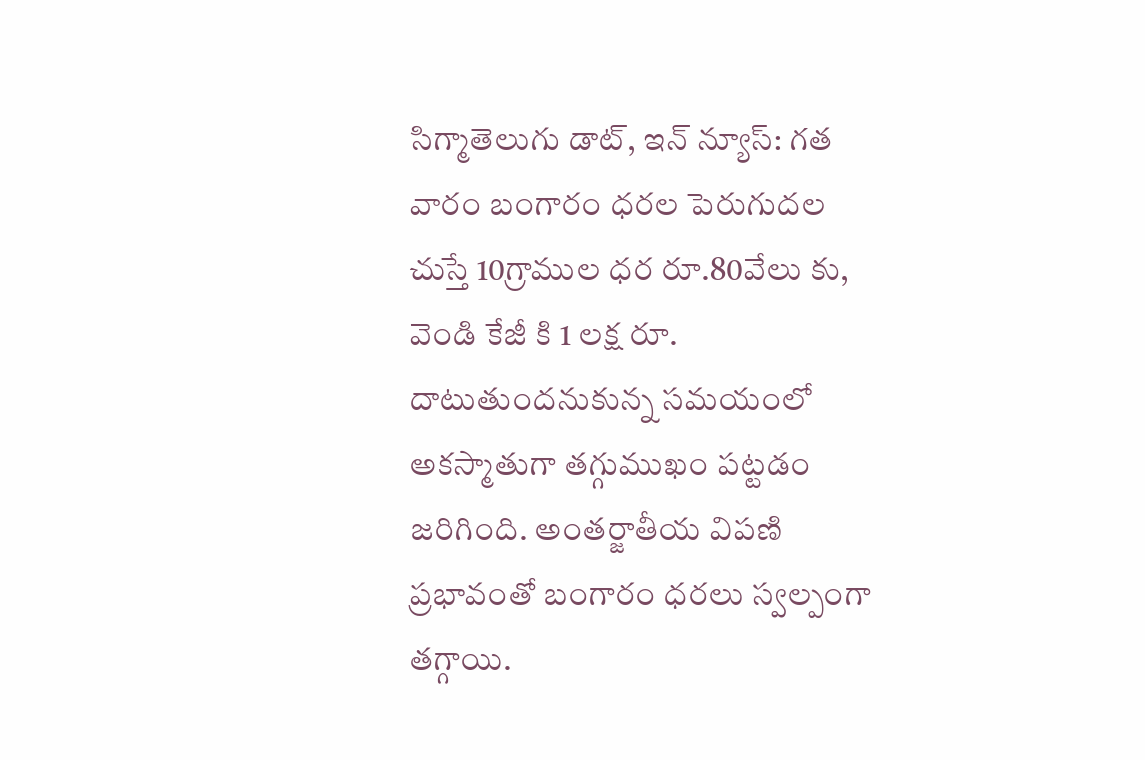సిగ్మాతెలుగు డాట్, ఇన్ న్యూస్: గత వారం బంగారం ధరల పెరుగుదల చుస్తే 10గ్రాముల ధర రూ.80వేలు కు, వెండి కేజీ కి 1 లక్ష రూ. దాటుతుందనుకున్న సమయంలో అకస్మాతుగా తగ్గుముఖం పట్టడం జరిగింది. అంతర్జాతీయ విపణి ప్రభావంతో బంగారం ధరలు స్వల్పంగా తగ్గాయి.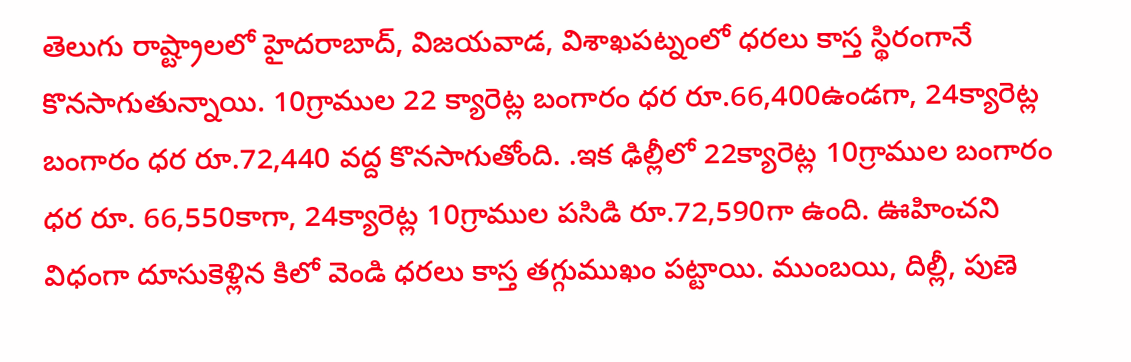తెలుగు రాష్ట్రాలలో హైదరాబాద్, విజయవాడ, విశాఖపట్నంలో ధరలు కాస్త స్థిరంగానే కొనసాగుతున్నాయి. 10గ్రాముల 22 క్యారెట్ల బంగారం ధర రూ.66,400ఉండగా, 24క్యారెట్ల బంగారం ధర రూ.72,440 వద్ద కొనసాగుతోంది. .ఇక ఢిల్లీలో 22క్యారెట్ల 10గ్రాముల బంగారం ధర రూ. 66,550కాగా, 24క్యారెట్ల 10గ్రాముల పసిడి రూ.72,590గా ఉంది. ఊహించని విధంగా దూసుకెళ్లిన కిలో వెండి ధరలు కాస్త తగ్గుముఖం పట్టాయి. ముంబయి, దిల్లీ, పుణె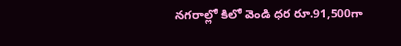నగరాల్లో కిలో వెండి ధర రూ.91,500గా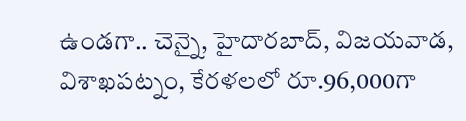ఉండగా.. చెన్నై, హైదారబాద్, విజయవాడ, విశాఖపట్నం, కేరళలలో రూ.96,000గా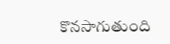కొనసాగుతుంది